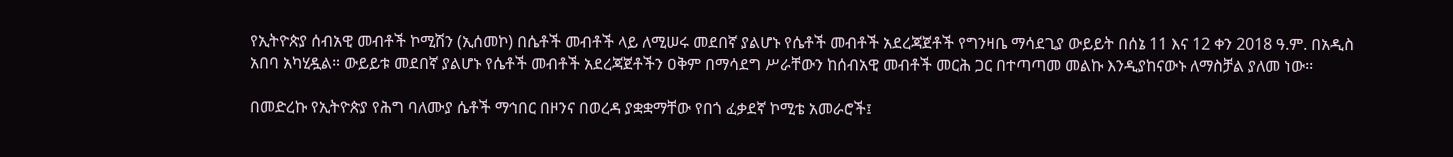የኢትዮጵያ ሰብአዊ መብቶች ኮሚሽን (ኢሰመኮ) በሴቶች መብቶች ላይ ለሚሠሩ መደበኛ ያልሆኑ የሴቶች መብቶች አደረጃጀቶች የግንዛቤ ማሳደጊያ ውይይት በሰኔ 11 እና 12 ቀን 2018 ዓ.ም. በአዲስ አበባ አካሂዷል። ውይይቱ መደበኛ ያልሆኑ የሴቶች መብቶች አደረጃጀቶችን ዐቅም በማሳደግ ሥራቸውን ከሰብአዊ መብቶች መርሕ ጋር በተጣጣመ መልኩ እንዲያከናውኑ ለማስቻል ያለመ ነው፡፡

በመድረኩ የኢትዮጵያ የሕግ ባለሙያ ሴቶች ማኅበር በዞንና በወረዳ ያቋቋማቸው የበጎ ፈቃደኛ ኮሚቴ አመራሮች፤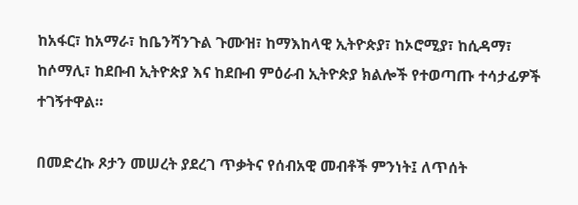ከአፋር፣ ከአማራ፣ ከቤንሻንጉል ጉሙዝ፣ ከማእከላዊ ኢትዮጵያ፣ ከኦሮሚያ፣ ከሲዳማ፣ ከሶማሊ፣ ከደቡብ ኢትዮጵያ እና ከደቡብ ምዕራብ ኢትዮጵያ ክልሎች የተወጣጡ ተሳታፊዎች ተገኝተዋል።

በመድረኩ ጾታን መሠረት ያደረገ ጥቃትና የሰብአዊ መብቶች ምንነት፤ ለጥሰት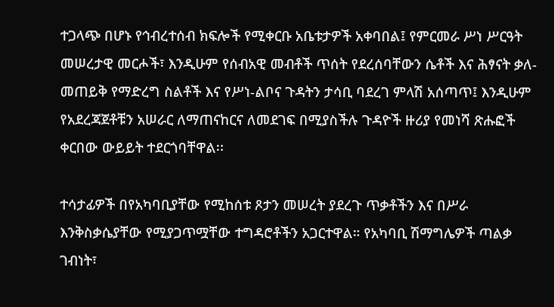ተጋላጭ በሆኑ የኅብረተሰብ ክፍሎች የሚቀርቡ አቤቱታዎች አቀባበል፤ የምርመራ ሥነ ሥርዓት መሠረታዊ መርሖች፣ እንዲሁም የሰብአዊ መብቶች ጥሰት የደረሰባቸውን ሴቶች እና ሕፃናት ቃለ-መጠይቅ የማድረግ ስልቶች እና የሥነ-ልቦና ጉዳትን ታሳቢ ባደረገ ምላሽ አሰጣጥ፤ እንዲሁም የአደረጃጀቶቹን አሠራር ለማጠናከርና ለመደገፍ በሚያስችሉ ጉዳዮች ዙሪያ የመነሻ ጽሑፎች ቀርበው ውይይት ተደርጎባቸዋል፡፡

ተሳታፊዎች በየአካባቢያቸው የሚከሰቱ ጾታን መሠረት ያደረጉ ጥቃቶችን እና በሥራ እንቅስቃሴያቸው የሚያጋጥሟቸው ተግዳሮቶችን አጋርተዋል። የአካባቢ ሽማግሌዎች ጣልቃ ገብነት፣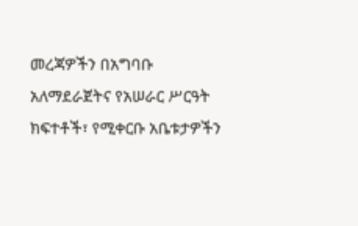መረጃዎችን በአግባቡ አለማደራጀትና የአሠራር ሥርዓት ክፍተቶች፣ የሚቀርቡ አቤቱታዎችን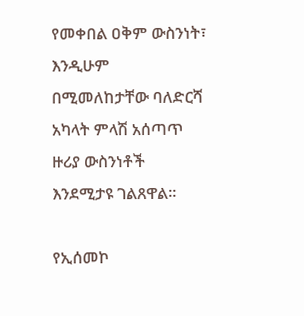የመቀበል ዐቅም ውስንነት፣ እንዲሁም በሚመለከታቸው ባለድርሻ አካላት ምላሽ አሰጣጥ ዙሪያ ውስንነቶች እንደሚታዩ ገልጸዋል።

የኢሰመኮ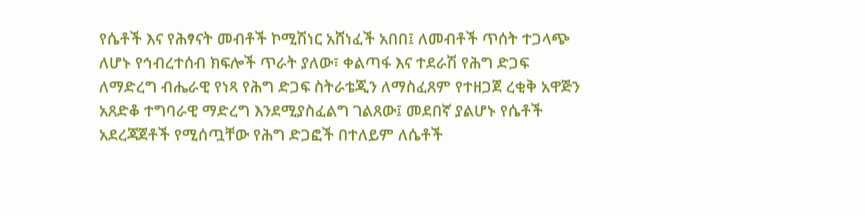የሴቶች እና የሕፃናት መብቶች ኮሚሽነር አሸነፈች አበበ፤ ለመብቶች ጥሰት ተጋላጭ ለሆኑ የኅብረተሰብ ክፍሎች ጥራት ያለው፣ ቀልጣፋ እና ተደራሽ የሕግ ድጋፍ ለማድረግ ብሔራዊ የነጻ የሕግ ድጋፍ ስትራቴጂን ለማስፈጸም የተዘጋጀ ረቂቅ አዋጅን አጸድቆ ተግባራዊ ማድረግ እንደሚያስፈልግ ገልጸው፤ መደበኛ ያልሆኑ የሴቶች አደረጃጀቶች የሚሰጧቸው የሕግ ድጋፎች በተለይም ለሴቶች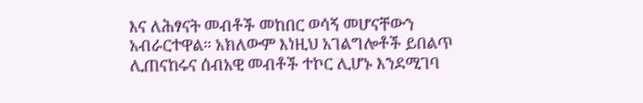እና ለሕፃናት መብቶች መከበር ወሳኝ መሆናቸውን አብራርተዋል። አክለውም እነዚህ አገልግሎቶች ይበልጥ ሊጠናከሩና ሰብአዊ መብቶች ተኮር ሊሆኑ እንደሚገባ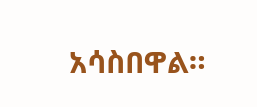አሳስበዋል።